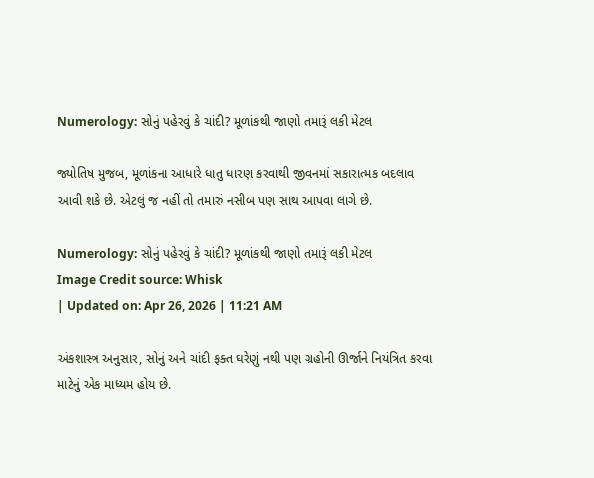Numerology: સોનું પહેરવું કે ચાંદી? મૂળાંકથી જાણો તમારૂં લકી મેટલ

જ્યોતિષ મુજબ, મૂળાંકના આધારે ધાતુ ધારણ કરવાથી જીવનમાં સકારાત્મક બદલાવ આવી શકે છે. એટલું જ નહીં તો તમારું નસીબ પણ સાથ આપવા લાગે છે.

Numerology: સોનું પહેરવું કે ચાંદી? મૂળાંકથી જાણો તમારૂં લકી મેટલ
Image Credit source: Whisk
| Updated on: Apr 26, 2026 | 11:21 AM

અંકશાસ્ત્ર અનુસાર, સોનું અને ચાંદી ફક્ત ઘરેણું નથી પણ ગ્રહોની ઊર્જાને નિયંત્રિત કરવા માટેનું એક માધ્યમ હોય છે.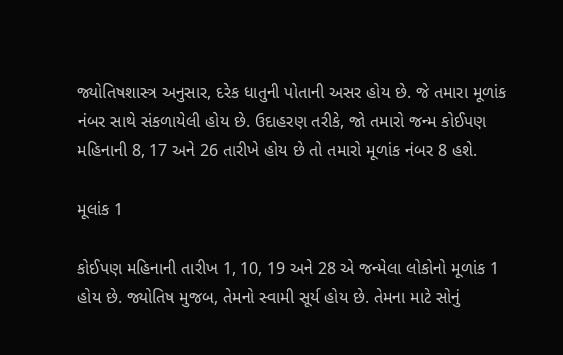જ્યોતિષશાસ્ત્ર અનુસાર, દરેક ધાતુની પોતાની અસર હોય છે. જે તમારા મૂળાંક નંબર સાથે સંકળાયેલી હોય છે. ઉદાહરણ તરીકે, જો તમારો જન્મ કોઈપણ મહિનાની 8, 17 અને 26 તારીખે હોય છે તો તમારો મૂળાંક નંબર 8 હશે.

મૂલાંક 1

કોઈપણ મહિનાની તારીખ 1, 10, 19 અને 28 એ જન્મેલા લોકોનો મૂળાંક 1 હોય છે. જ્યોતિષ મુજબ, તેમનો સ્વામી સૂર્ય હોય છે. તેમના માટે સોનું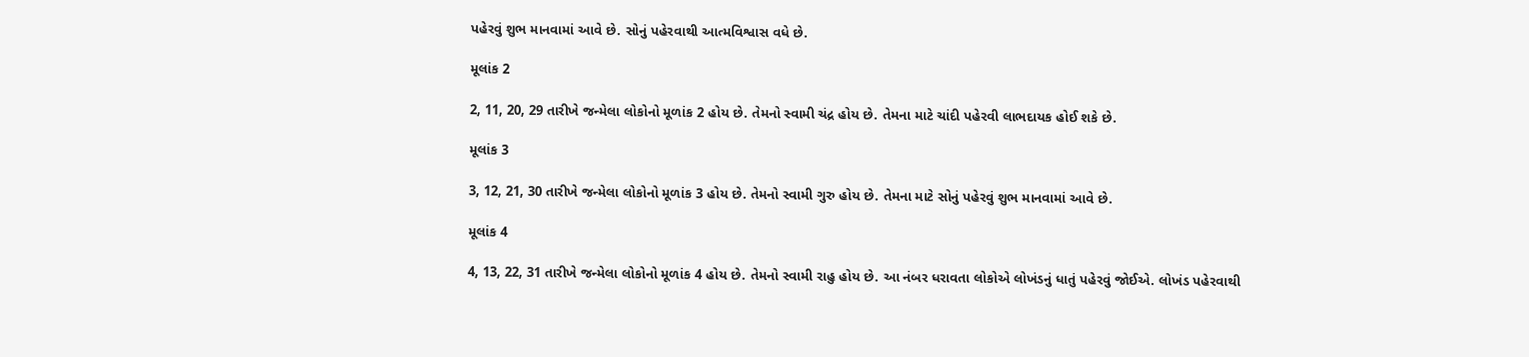પહેરવું શુભ માનવામાં આવે છે. સોનું પહેરવાથી આત્મવિશ્વાસ વધે છે.

મૂલાંક 2

2, 11, 20, 29 તારીખે જન્મેલા લોકોનો મૂળાંક 2 હોય છે. તેમનો સ્વામી ચંદ્ર હોય છે. તેમના માટે ચાંદી પહેરવી લાભદાયક હોઈ શકે છે.

મૂલાંક 3

3, 12, 21, 30 તારીખે જન્મેલા લોકોનો મૂળાંક 3 હોય છે. તેમનો સ્વામી ગુરુ હોય છે. તેમના માટે સોનું પહેરવું શુભ માનવામાં આવે છે.

મૂલાંક 4

4, 13, 22, 31 તારીખે જન્મેલા લોકોનો મૂળાંક 4 હોય છે. તેમનો સ્વામી રાહુ હોય છે. આ નંબર ધરાવતા લોકોએ લોખંડનું ધાતું પહેરવું જોઈએ. લોખંડ પહેરવાથી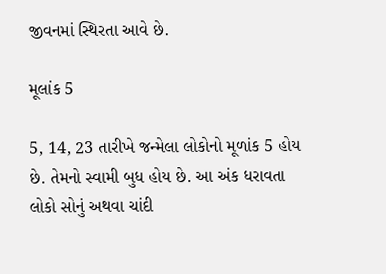જીવનમાં સ્થિરતા આવે છે.

મૂલાંક 5

5, 14, 23 તારીખે જન્મેલા લોકોનો મૂળાંક 5 હોય છે. તેમનો સ્વામી બુધ હોય છે. આ અંક ધરાવતા લોકો સોનું અથવા ચાંદી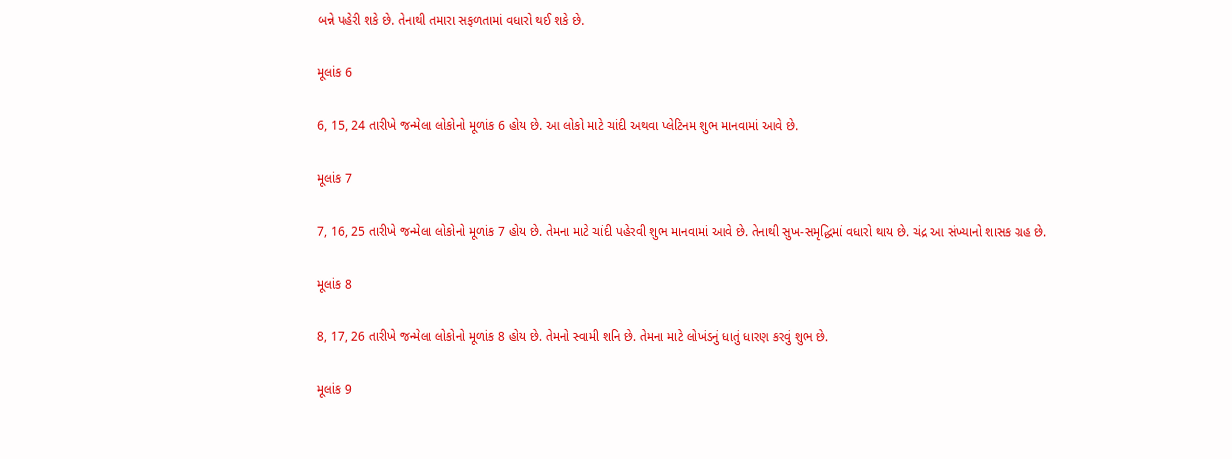બન્ને પહેરી શકે છે. તેનાથી તમારા સફળતામાં વધારો થઈ શકે છે.

મૂલાંક 6

6, 15, 24 તારીખે જન્મેલા લોકોનો મૂળાંક 6 હોય છે. આ લોકો માટે ચાંદી અથવા પ્લેટિનમ શુભ માનવામાં આવે છે.

મૂલાંક 7

7, 16, 25 તારીખે જન્મેલા લોકોનો મૂળાંક 7 હોય છે. તેમના માટે ચાંદી પહેરવી શુભ માનવામાં આવે છે. તેનાથી સુખ-સમૃદ્ધિમાં વધારો થાય છે. ચંદ્ર આ સંખ્યાનો શાસક ગ્રહ છે.

મૂલાંક 8

8, 17, 26 તારીખે જન્મેલા લોકોનો મૂળાંક 8 હોય છે. તેમનો સ્વામી શનિ છે. તેમના માટે લોખંડનું ધાતું ધારણ કરવું શુભ છે.

મૂલાંક 9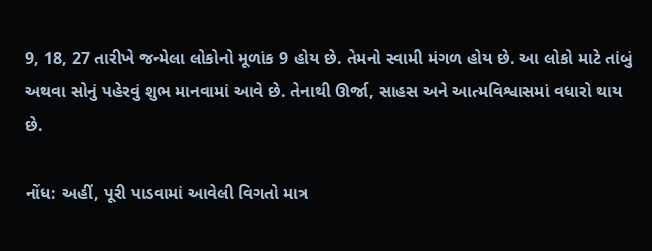9, 18, 27 તારીખે જન્મેલા લોકોનો મૂળાંક 9 હોય છે. તેમનો સ્વામી મંગળ હોય છે. આ લોકો માટે તાંબું અથવા સોનું પહેરવું શુભ માનવામાં આવે છે. તેનાથી ઊર્જા, સાહસ અને આત્મવિશ્વાસમાં વધારો થાય છે.

નોંધ: અહીં, પૂરી પાડવામાં આવેલી વિગતો માત્ર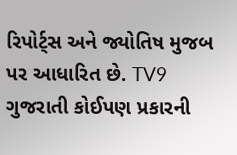રિપોર્ટ્સ અને જ્યોતિષ મુજબ પર આધારિત છે. TV9 ગુજરાતી કોઈપણ પ્રકારની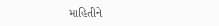માહિતીને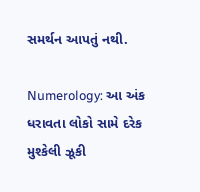સમર્થન આપતું નથી.

Numerology: આ અંક ધરાવતા લોકો સામે દરેક મુશ્કેલી ઝૂકી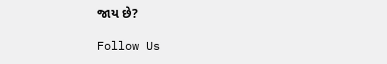જાય છે?

Follow Us